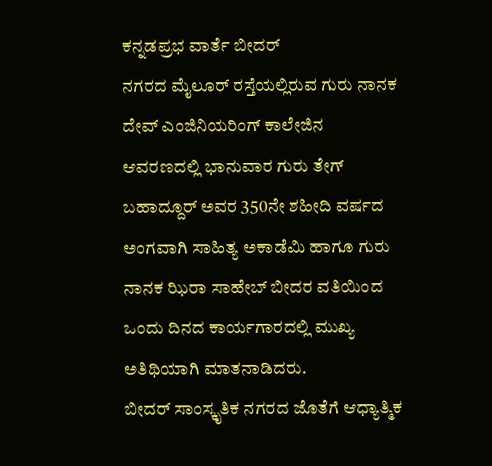ಕನ್ನಡಪ್ರಭ ವಾರ್ತೆ ಬೀದರ್
ನಗರದ ಮೈಲೂರ್ ರಸ್ತೆಯಲ್ಲಿರುವ ಗುರು ನಾನಕ ದೇವ್ ಎಂಜಿನಿಯರಿಂಗ್ ಕಾಲೇಜಿನ ಆವರಣದಲ್ಲಿ ಭಾನುವಾರ ಗುರು ತೇಗ್ ಬಹಾದ್ದೂರ್ ಅವರ 350ನೇ ಶಹೀದಿ ವರ್ಷದ ಅಂಗವಾಗಿ ಸಾಹಿತ್ಯ ಅಕಾಡೆಮಿ ಹಾಗೂ ಗುರು ನಾನಕ ಝಿರಾ ಸಾಹೇಬ್ ಬೀದರ ವತಿಯಿಂದ ಒಂದು ದಿನದ ಕಾರ್ಯಗಾರದಲ್ಲಿ ಮುಖ್ಯ ಅತಿಥಿಯಾಗಿ ಮಾತನಾಡಿದರು.
ಬೀದರ್ ಸಾಂಸ್ಕೃತಿಕ ನಗರದ ಜೊತೆಗೆ ಆಧ್ಯಾತ್ಮಿಕ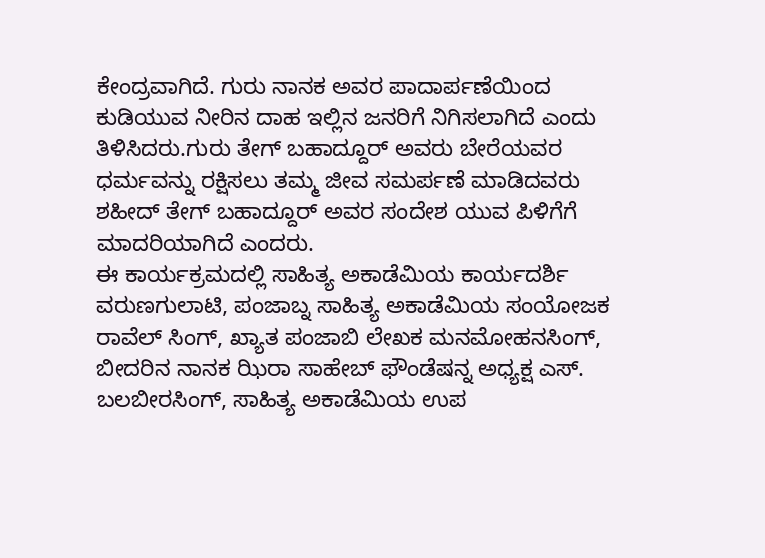ಕೇಂದ್ರವಾಗಿದೆ. ಗುರು ನಾನಕ ಅವರ ಪಾದಾರ್ಪಣೆಯಿಂದ ಕುಡಿಯುವ ನೀರಿನ ದಾಹ ಇಲ್ಲಿನ ಜನರಿಗೆ ನಿಗಿಸಲಾಗಿದೆ ಎಂದು ತಿಳಿಸಿದರು.ಗುರು ತೇಗ್ ಬಹಾದ್ದೂರ್ ಅವರು ಬೇರೆಯವರ ಧರ್ಮವನ್ನು ರಕ್ಷಿಸಲು ತಮ್ಮ ಜೀವ ಸಮರ್ಪಣೆ ಮಾಡಿದವರು ಶಹೀದ್ ತೇಗ್ ಬಹಾದ್ದೂರ್ ಅವರ ಸಂದೇಶ ಯುವ ಪಿಳಿಗೆಗೆ ಮಾದರಿಯಾಗಿದೆ ಎಂದರು.
ಈ ಕಾರ್ಯಕ್ರಮದಲ್ಲಿ ಸಾಹಿತ್ಯ ಅಕಾಡೆಮಿಯ ಕಾರ್ಯದರ್ಶಿ ವರುಣಗುಲಾಟಿ, ಪಂಜಾಬ್ನ ಸಾಹಿತ್ಯ ಅಕಾಡೆಮಿಯ ಸಂಯೋಜಕ ರಾವೆಲ್ ಸಿಂಗ್, ಖ್ಯಾತ ಪಂಜಾಬಿ ಲೇಖಕ ಮನಮೋಹನಸಿಂಗ್, ಬೀದರಿನ ನಾನಕ ಝಿರಾ ಸಾಹೇಬ್ ಫೌಂಡೆಷನ್ನ ಅಧ್ಯಕ್ಷ ಎಸ್. ಬಲಬೀರಸಿಂಗ್, ಸಾಹಿತ್ಯ ಅಕಾಡೆಮಿಯ ಉಪ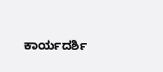ಕಾರ್ಯದರ್ಶಿ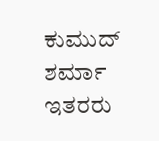ಕುಮುದ್ ಶರ್ಮಾ ಇತರರು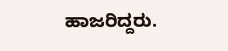ಹಾಜರಿದ್ದರು.